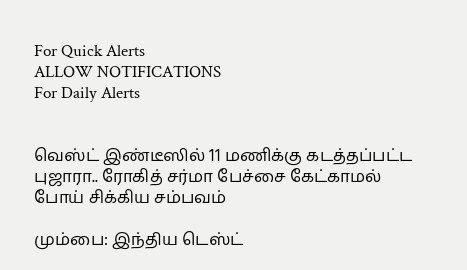For Quick Alerts
ALLOW NOTIFICATIONS
For Daily Alerts


வெஸ்ட் இண்டீஸில் 11 மணிக்கு கடத்தப்பட்ட புஜாரா.. ரோகித் சர்மா பேச்சை கேட்காமல் போய் சிக்கிய சம்பவம்

மும்பை: இந்திய டெஸ்ட்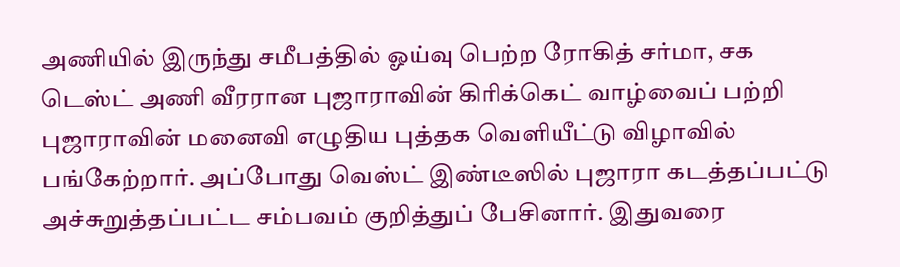அணியில் இருந்து சமீபத்தில் ஓய்வு பெற்ற ரோகித் சர்மா, சக டெஸ்ட் அணி வீரரான புஜாராவின் கிரிக்கெட் வாழ்வைப் பற்றி புஜாராவின் மனைவி எழுதிய புத்தக வெளியீட்டு விழாவில் பங்கேற்றார். அப்போது வெஸ்ட் இண்டீஸில் புஜாரா கடத்தப்பட்டு அச்சுறுத்தப்பட்ட சம்பவம் குறித்துப் பேசினார். இதுவரை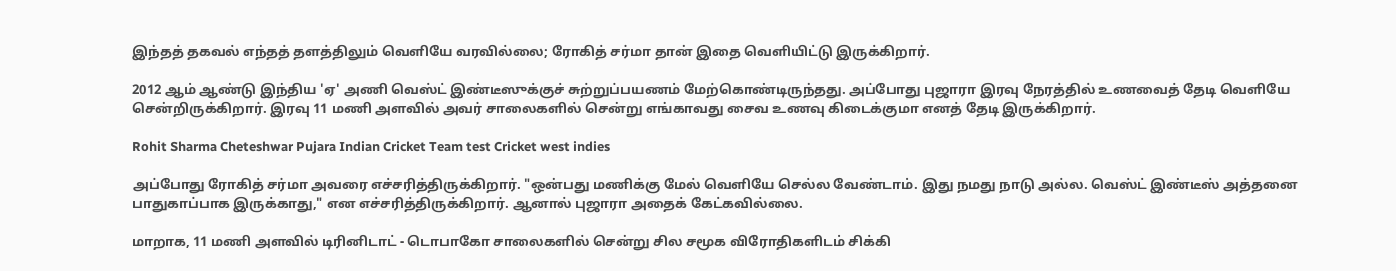இந்தத் தகவல் எந்தத் தளத்திலும் வெளியே வரவில்லை; ரோகித் சர்மா தான் இதை வெளியிட்டு இருக்கிறார்.

2012 ஆம் ஆண்டு இந்திய 'ஏ' அணி வெஸ்ட் இண்டீஸுக்குச் சுற்றுப்பயணம் மேற்கொண்டிருந்தது. அப்போது புஜாரா இரவு நேரத்தில் உணவைத் தேடி வெளியே சென்றிருக்கிறார். இரவு 11 மணி அளவில் அவர் சாலைகளில் சென்று எங்காவது சைவ உணவு கிடைக்குமா எனத் தேடி இருக்கிறார்.

Rohit Sharma Cheteshwar Pujara Indian Cricket Team test Cricket west indies

அப்போது ரோகித் சர்மா அவரை எச்சரித்திருக்கிறார். "ஒன்பது மணிக்கு மேல் வெளியே செல்ல வேண்டாம். இது நமது நாடு அல்ல. வெஸ்ட் இண்டீஸ் அத்தனை பாதுகாப்பாக இருக்காது," என எச்சரித்திருக்கிறார். ஆனால் புஜாரா அதைக் கேட்கவில்லை.

மாறாக, 11 மணி அளவில் டிரினிடாட் - டொபாகோ சாலைகளில் சென்று சில சமூக விரோதிகளிடம் சிக்கி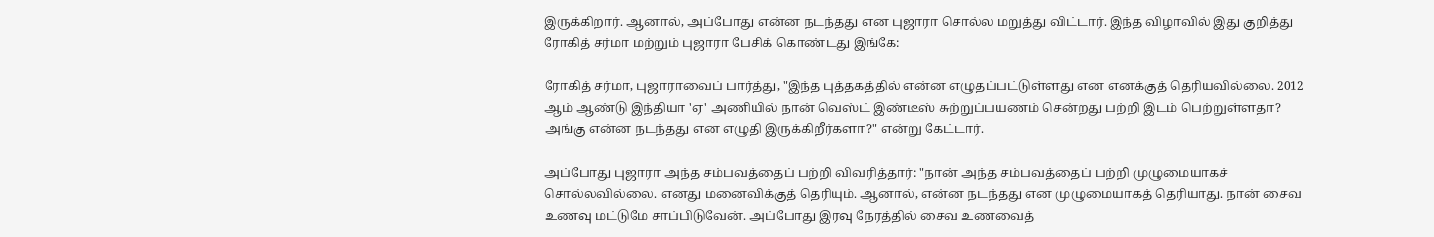இருக்கிறார். ஆனால், அப்போது என்ன நடந்தது என புஜாரா சொல்ல மறுத்து விட்டார். இந்த விழாவில் இது குறித்து ரோகித் சர்மா மற்றும் புஜாரா பேசிக் கொண்டது இங்கே:

ரோகித் சர்மா, புஜாராவைப் பார்த்து, "இந்த புத்தகத்தில் என்ன எழுதப்பட்டுள்ளது என எனக்குத் தெரியவில்லை. 2012 ஆம் ஆண்டு இந்தியா 'ஏ' அணியில் நான் வெஸ்ட் இண்டீஸ் சுற்றுப்பயணம் சென்றது பற்றி இடம் பெற்றுள்ளதா? அங்கு என்ன நடந்தது என எழுதி இருக்கிறீர்களா?" என்று கேட்டார்.

அப்போது புஜாரா அந்த சம்பவத்தைப் பற்றி விவரித்தார்: "நான் அந்த சம்பவத்தைப் பற்றி முழுமையாகச் சொல்லவில்லை. எனது மனைவிக்குத் தெரியும். ஆனால், என்ன நடந்தது என முழுமையாகத் தெரியாது. நான் சைவ உணவு மட்டுமே சாப்பிடுவேன். அப்போது இரவு நேரத்தில் சைவ உணவைத்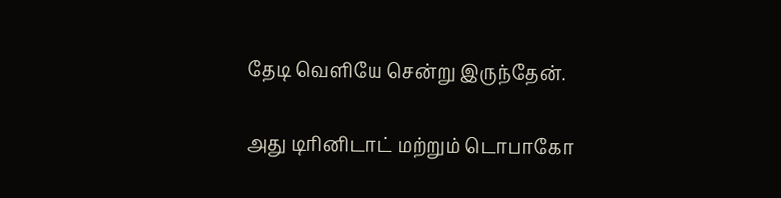தேடி வெளியே சென்று இருந்தேன்.

அது டிரினிடாட் மற்றும் டொபாகோ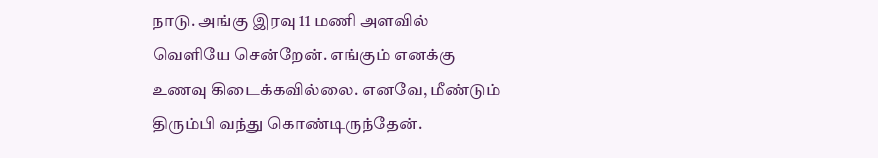நாடு. அங்கு இரவு 11 மணி அளவில் வெளியே சென்றேன். எங்கும் எனக்கு உணவு கிடைக்கவில்லை. எனவே, மீண்டும் திரும்பி வந்து கொண்டிருந்தேன்.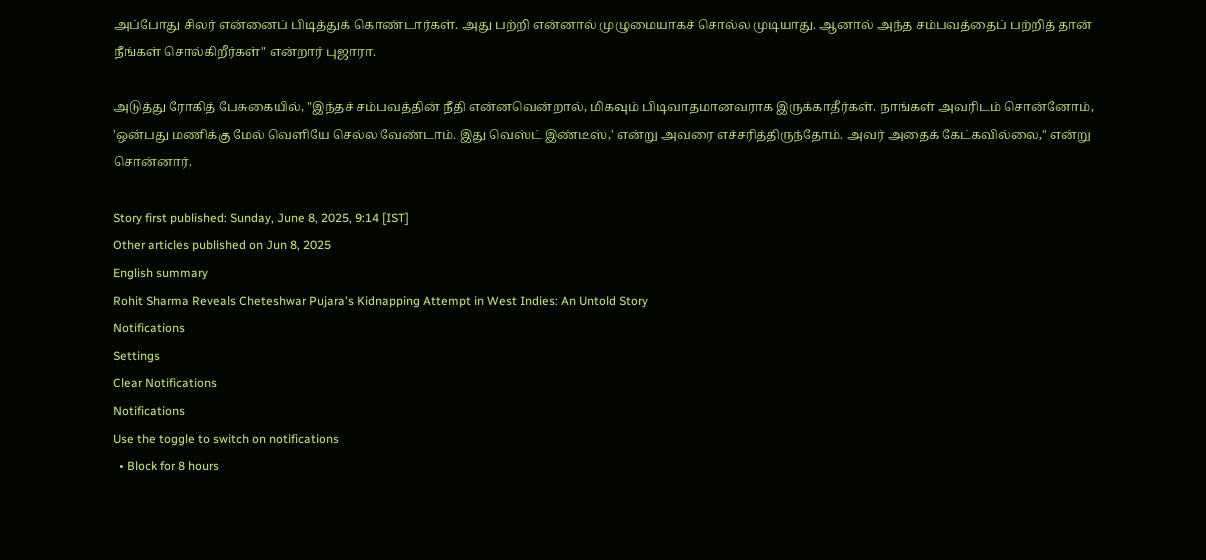அப்போது சிலர் என்னைப் பிடித்துக் கொண்டார்கள். அது பற்றி என்னால் முழுமையாகச் சொல்ல முடியாது. ஆனால் அந்த சம்பவத்தைப் பற்றித் தான் நீங்கள் சொல்கிறீர்கள்" என்றார் புஜாரா.

அடுத்து ரோகித் பேசுகையில், "இந்தச் சம்பவத்தின் நீதி என்னவென்றால், மிகவும் பிடிவாதமானவராக இருக்காதீர்கள். நாங்கள் அவரிடம் சொன்னோம், 'ஒன்பது மணிக்கு மேல் வெளியே செல்ல வேண்டாம். இது வெஸ்ட் இண்டீஸ்,' என்று அவரை எச்சரித்திருந்தோம். அவர் அதைக் கேட்கவில்லை," என்று சொன்னார்.

Story first published: Sunday, June 8, 2025, 9:14 [IST]
Other articles published on Jun 8, 2025
English summary
Rohit Sharma Reveals Cheteshwar Pujara's Kidnapping Attempt in West Indies: An Untold Story
Notifications
Settings
Clear Notifications
Notifications
Use the toggle to switch on notifications
  • Block for 8 hours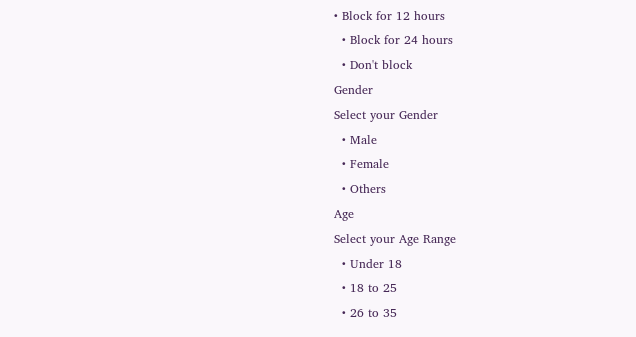• Block for 12 hours
  • Block for 24 hours
  • Don't block
Gender
Select your Gender
  • Male
  • Female
  • Others
Age
Select your Age Range
  • Under 18
  • 18 to 25
  • 26 to 35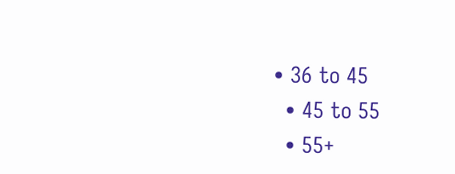• 36 to 45
  • 45 to 55
  • 55+